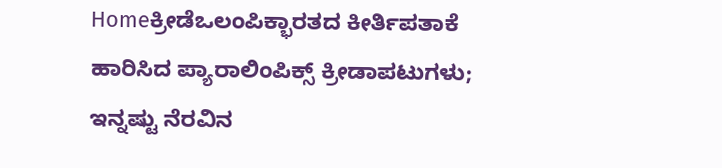Homeಕ್ರೀಡೆಒಲಂಪಿಕ್ಭಾರತದ ಕೀರ್ತಿಪತಾಕೆ ಹಾರಿಸಿದ ಪ್ಯಾರಾಲಿಂಪಿಕ್ಸ್ ಕ್ರೀಡಾಪಟುಗಳು; ಇನ್ನಷ್ಟು ನೆರವಿನ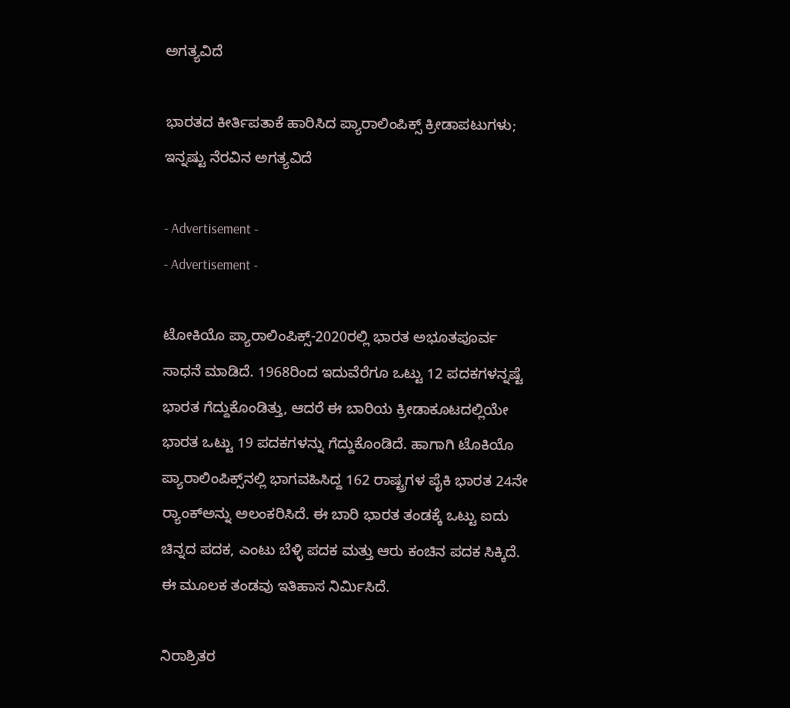ಅಗತ್ಯವಿದೆ

ಭಾರತದ ಕೀರ್ತಿಪತಾಕೆ ಹಾರಿಸಿದ ಪ್ಯಾರಾಲಿಂಪಿಕ್ಸ್ ಕ್ರೀಡಾಪಟುಗಳು; ಇನ್ನಷ್ಟು ನೆರವಿನ ಅಗತ್ಯವಿದೆ

- Advertisement -
- Advertisement -

ಟೋಕಿಯೊ ಪ್ಯಾರಾಲಿಂಪಿಕ್ಸ್-2020ರಲ್ಲಿ ಭಾರತ ಅಭೂತಪೂರ್ವ ಸಾಧನೆ ಮಾಡಿದೆ. 1968ರಿಂದ ಇದುವೆರೆಗೂ ಒಟ್ಟು 12 ಪದಕಗಳನ್ನಷ್ಟೆ ಭಾರತ ಗೆದ್ದುಕೊಂಡಿತ್ತು, ಆದರೆ ಈ ಬಾರಿಯ ಕ್ರೀಡಾಕೂಟದಲ್ಲಿಯೇ ಭಾರತ ಒಟ್ಟು 19 ಪದಕಗಳನ್ನು ಗೆದ್ದುಕೊಂಡಿದೆ. ಹಾಗಾಗಿ ಟೊಕಿಯೊ ಪ್ಯಾರಾಲಿಂಪಿಕ್ಸ್‌ನಲ್ಲಿ ಭಾಗವಹಿಸಿದ್ದ 162 ರಾಷ್ಟ್ರಗಳ ಪೈಕಿ ಭಾರತ 24ನೇ ರ್‍ಯಾಂಕ್‌ಅನ್ನು ಅಲಂಕರಿಸಿದೆ. ಈ ಬಾರಿ ಭಾರತ ತಂಡಕ್ಕೆ ಒಟ್ಟು ಐದು ಚಿನ್ನದ ಪದಕ, ಎಂಟು ಬೆಳ್ಳಿ ಪದಕ ಮತ್ತು ಆರು ಕಂಚಿನ ಪದಕ ಸಿಕ್ಕಿದೆ. ಈ ಮೂಲಕ ತಂಡವು ಇತಿಹಾಸ ನಿರ್ಮಿಸಿದೆ.

ನಿರಾಶ್ರಿತರ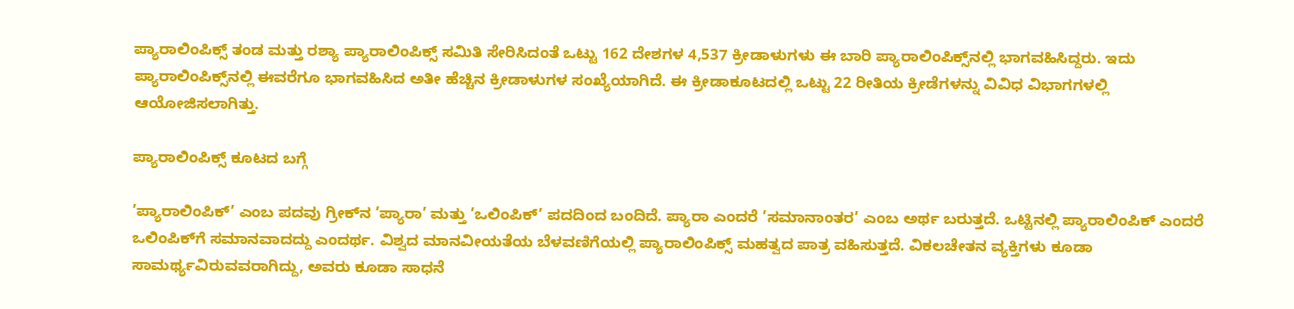ಪ್ಯಾರಾಲಿಂಪಿಕ್ಸ್ ತಂಡ ಮತ್ತು ರಶ್ಯಾ ಪ್ಯಾರಾಲಿಂಪಿಕ್ಸ್ ಸಮಿತಿ ಸೇರಿಸಿದಂತೆ ಒಟ್ಟು 162 ದೇಶಗಳ 4,537 ಕ್ರೀಡಾಳುಗಳು ಈ ಬಾರಿ ಪ್ಯಾರಾಲಿಂಪಿಕ್ಸ್‌ನಲ್ಲಿ ಭಾಗವಹಿಸಿದ್ದರು. ಇದು ಪ್ಯಾರಾಲಿಂಪಿಕ್ಸ್‌ನಲ್ಲಿ ಈವರೆಗೂ ಭಾಗವಹಿಸಿದ ಅತೀ ಹೆಚ್ಚಿನ ಕ್ರೀಡಾಳುಗಳ ಸಂಖ್ಯೆಯಾಗಿದೆ. ಈ ಕ್ರೀಡಾಕೂಟದಲ್ಲಿ ಒಟ್ಟು 22 ರೀತಿಯ ಕ್ರೀಡೆಗಳನ್ನು ವಿವಿಧ ವಿಭಾಗಗಳಲ್ಲಿ ಆಯೋಜಿಸಲಾಗಿತ್ತು.

ಪ್ಯಾರಾಲಿಂಪಿಕ್ಸ್ ಕೂಟದ ಬಗ್ಗೆ

’ಪ್ಯಾರಾಲಿಂಪಿಕ್’ ಎಂಬ ಪದವು ಗ್ರೀಕ್‌ನ ’ಪ್ಯಾರಾ’ ಮತ್ತು ’ಒಲಿಂಪಿಕ್’ ಪದದಿಂದ ಬಂದಿದೆ. ಪ್ಯಾರಾ ಎಂದರೆ ’ಸಮಾನಾಂತರ’ ಎಂಬ ಅರ್ಥ ಬರುತ್ತದೆ. ಒಟ್ಟಿನಲ್ಲಿ ಪ್ಯಾರಾಲಿಂಪಿಕ್ ಎಂದರೆ ಒಲಿಂಪಿಕ್‌ಗೆ ಸಮಾನವಾದದ್ದು ಎಂದರ್ಥ. ವಿಶ್ವದ ಮಾನವೀಯತೆಯ ಬೆಳವಣಿಗೆಯಲ್ಲಿ ಪ್ಯಾರಾಲಿಂಪಿಕ್ಸ್ ಮಹತ್ವದ ಪಾತ್ರ ವಹಿಸುತ್ತದೆ. ವಿಕಲಚೇತನ ವ್ಯಕ್ತಿಗಳು ಕೂಡಾ ಸಾಮರ್ಥ್ಯವಿರುವವರಾಗಿದ್ದು, ಅವರು ಕೂಡಾ ಸಾಧನೆ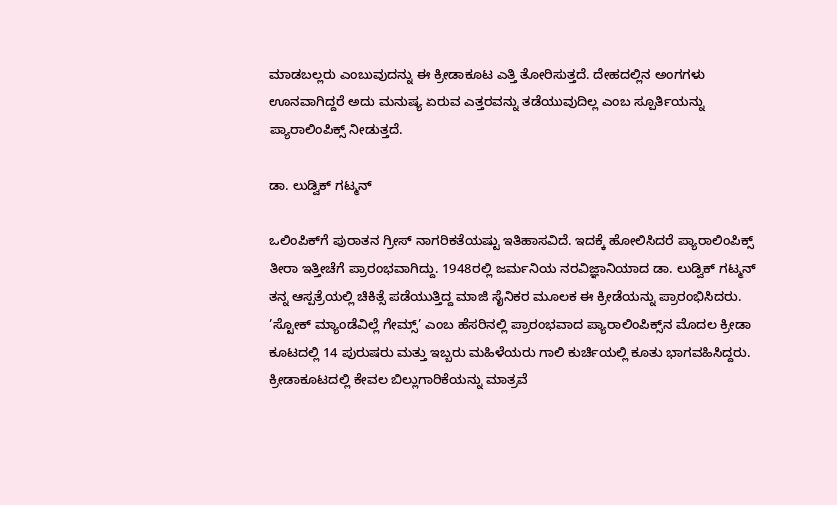ಮಾಡಬಲ್ಲರು ಎಂಬುವುದನ್ನು ಈ ಕ್ರೀಡಾಕೂಟ ಎತ್ತಿ ತೋರಿಸುತ್ತದೆ. ದೇಹದಲ್ಲಿನ ಅಂಗಗಳು ಊನವಾಗಿದ್ದರೆ ಅದು ಮನುಷ್ಯ ಏರುವ ಎತ್ತರವನ್ನು ತಡೆಯುವುದಿಲ್ಲ ಎಂಬ ಸ್ಪೂರ್ತಿಯನ್ನು ಪ್ಯಾರಾಲಿಂಪಿಕ್ಸ್ ನೀಡುತ್ತದೆ.

ಡಾ. ಲುಡ್ವಿಕ್ ಗಟ್ಮನ್

ಒಲಿಂಪಿಕ್‌ಗೆ ಪುರಾತನ ಗ್ರೀಸ್ ನಾಗರಿಕತೆಯಷ್ಟು ಇತಿಹಾಸವಿದೆ. ಇದಕ್ಕೆ ಹೋಲಿಸಿದರೆ ಪ್ಯಾರಾಲಿಂಪಿಕ್ಸ್ ತೀರಾ ಇತ್ತೀಚೆಗೆ ಪ್ರಾರಂಭವಾಗಿದ್ದು. 1948ರಲ್ಲಿ ಜರ್ಮನಿಯ ನರವಿಜ್ಞಾನಿಯಾದ ಡಾ. ಲುಡ್ವಿಕ್ ಗಟ್ಮನ್ ತನ್ನ ಆಸ್ಪತ್ರೆಯಲ್ಲಿ ಚಿಕಿತ್ಸೆ ಪಡೆಯುತ್ತಿದ್ದ ಮಾಜಿ ಸೈನಿಕರ ಮೂಲಕ ಈ ಕ್ರೀಡೆಯನ್ನು ಪ್ರಾರಂಭಿಸಿದರು. ’ಸ್ಟೋಕ್ ಮ್ಯಾಂಡೆವಿಲ್ಲೆ ಗೇಮ್ಸ್’ ಎಂಬ ಹೆಸರಿನಲ್ಲಿ ಪ್ರಾರಂಭವಾದ ಪ್ಯಾರಾಲಿಂಪಿಕ್ಸ್‌ನ ಮೊದಲ ಕ್ರೀಡಾ ಕೂಟದಲ್ಲಿ 14 ಪುರುಷರು ಮತ್ತು ಇಬ್ಬರು ಮಹಿಳೆಯರು ಗಾಲಿ ಕುರ್ಚಿಯಲ್ಲಿ ಕೂತು ಭಾಗವಹಿಸಿದ್ದರು. ಕ್ರೀಡಾಕೂಟದಲ್ಲಿ ಕೇವಲ ಬಿಲ್ಲುಗಾರಿಕೆಯನ್ನು ಮಾತ್ರವೆ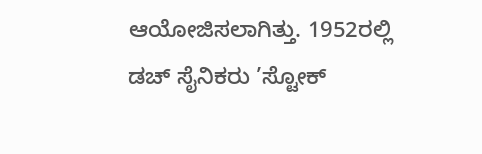ಆಯೋಜಿಸಲಾಗಿತ್ತು. 1952ರಲ್ಲಿ ಡಚ್ ಸೈನಿಕರು ’ಸ್ಟೋಕ್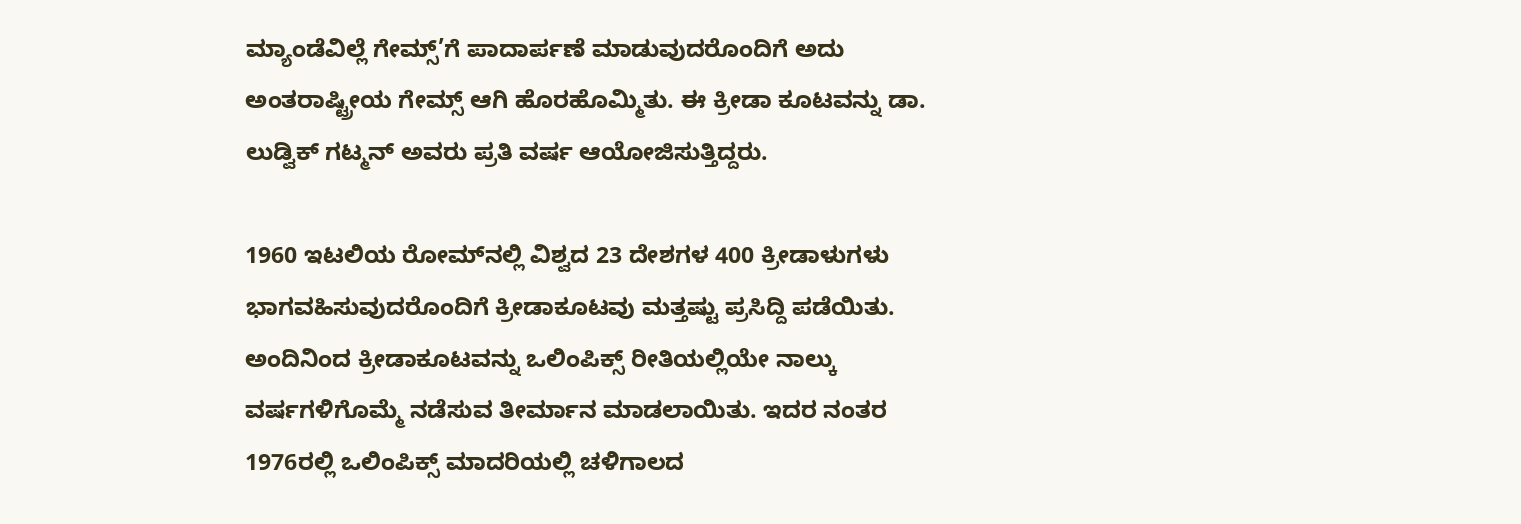ಮ್ಯಾಂಡೆವಿಲ್ಲೆ ಗೇಮ್ಸ್’ಗೆ ಪಾದಾರ್ಪಣೆ ಮಾಡುವುದರೊಂದಿಗೆ ಅದು ಅಂತರಾಷ್ಟ್ರೀಯ ಗೇಮ್ಸ್ ಆಗಿ ಹೊರಹೊಮ್ಮಿತು. ಈ ಕ್ರೀಡಾ ಕೂಟವನ್ನು ಡಾ. ಲುಡ್ವಿಕ್ ಗಟ್ಮನ್ ಅವರು ಪ್ರತಿ ವರ್ಷ ಆಯೋಜಿಸುತ್ತಿದ್ದರು.

1960 ಇಟಲಿಯ ರೋಮ್‌ನಲ್ಲಿ ವಿಶ್ವದ 23 ದೇಶಗಳ 400 ಕ್ರೀಡಾಳುಗಳು ಭಾಗವಹಿಸುವುದರೊಂದಿಗೆ ಕ್ರೀಡಾಕೂಟವು ಮತ್ತಷ್ಟು ಪ್ರಸಿದ್ದಿ ಪಡೆಯಿತು. ಅಂದಿನಿಂದ ಕ್ರೀಡಾಕೂಟವನ್ನು ಒಲಿಂಪಿಕ್ಸ್ ರೀತಿಯಲ್ಲಿಯೇ ನಾಲ್ಕು ವರ್ಷಗಳಿಗೊಮ್ಮೆ ನಡೆಸುವ ತೀರ್ಮಾನ ಮಾಡಲಾಯಿತು. ಇದರ ನಂತರ 1976ರಲ್ಲಿ ಒಲಿಂಪಿಕ್ಸ್ ಮಾದರಿಯಲ್ಲಿ ಚಳಿಗಾಲದ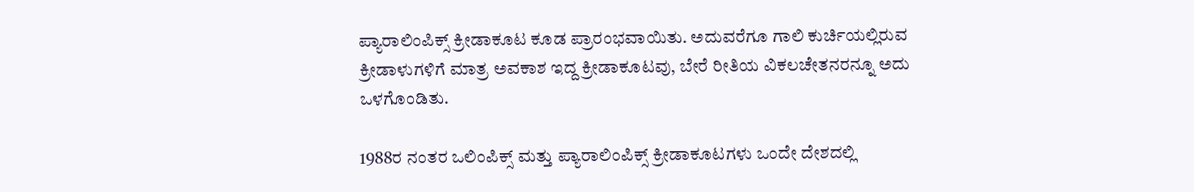ಪ್ಯಾರಾಲಿಂಪಿಕ್ಸ್ ಕ್ರೀಡಾಕೂಟ ಕೂಡ ಪ್ರಾರಂಭವಾಯಿತು. ಅದುವರೆಗೂ ಗಾಲಿ ಕುರ್ಚಿಯಲ್ಲಿರುವ ಕ್ರೀಡಾಳುಗಳಿಗೆ ಮಾತ್ರ ಅವಕಾಶ ಇದ್ದ ಕ್ರೀಡಾಕೂಟವು, ಬೇರೆ ರೀತಿಯ ವಿಕಲಚೇತನರನ್ನೂ ಅದು ಒಳಗೊಂಡಿತು.

1988ರ ನಂತರ ಒಲಿಂಪಿಕ್ಸ್ ಮತ್ತು ಪ್ಯಾರಾಲಿಂಪಿಕ್ಸ್ ಕ್ರೀಡಾಕೂಟಗಳು ಒಂದೇ ದೇಶದಲ್ಲಿ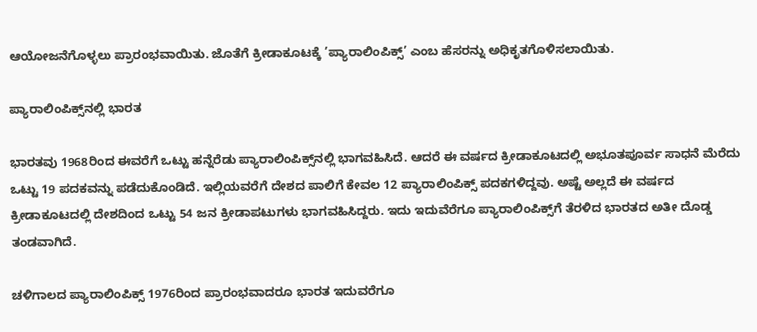ಆಯೋಜನೆಗೊಳ್ಳಲು ಪ್ರಾರಂಭವಾಯಿತು. ಜೊತೆಗೆ ಕ್ರೀಡಾಕೂಟಕ್ಕೆ ’ಪ್ಯಾರಾಲಿಂಪಿಕ್ಸ್’ ಎಂಬ ಹೆಸರನ್ನು ಅಧಿಕೃತಗೊಳಿಸಲಾಯಿತು.

ಪ್ಯಾರಾಲಿಂಪಿಕ್ಸ್‌ನಲ್ಲಿ ಭಾರತ

ಭಾರತವು 1968ರಿಂದ ಈವರೆಗೆ ಒಟ್ಟು ಹನ್ನೆರೆಡು ಪ್ಯಾರಾಲಿಂಪಿಕ್ಸ್‌ನಲ್ಲಿ ಭಾಗವಹಿಸಿದೆ. ಆದರೆ ಈ ವರ್ಷದ ಕ್ರೀಡಾಕೂಟದಲ್ಲಿ ಅಭೂತಪೂರ್ವ ಸಾಧನೆ ಮೆರೆದು ಒಟ್ಟು 19 ಪದಕವನ್ನು ಪಡೆದುಕೊಂಡಿದೆ. ಇಲ್ಲಿಯವರೆಗೆ ದೇಶದ ಪಾಲಿಗೆ ಕೇವಲ 12 ಪ್ಯಾರಾಲಿಂಪಿಕ್ಸ್ ಪದಕಗಳಿದ್ದವು. ಅಷ್ಟೆ ಅಲ್ಲದೆ ಈ ವರ್ಷದ ಕ್ರೀಡಾಕೂಟದಲ್ಲಿ ದೇಶದಿಂದ ಒಟ್ಟು 54 ಜನ ಕ್ರೀಡಾಪಟುಗಳು ಭಾಗವಹಿಸಿದ್ದರು. ಇದು ಇದುವೆರೆಗೂ ಪ್ಯಾರಾಲಿಂಪಿಕ್ಸ್‌ಗೆ ತೆರಳಿದ ಭಾರತದ ಅತೀ ದೊಡ್ಡ ತಂಡವಾಗಿದೆ.

ಚಳಿಗಾಲದ ಪ್ಯಾರಾಲಿಂಪಿಕ್ಸ್ 1976ರಿಂದ ಪ್ರಾರಂಭವಾದರೂ ಭಾರತ ಇದುವರೆಗೂ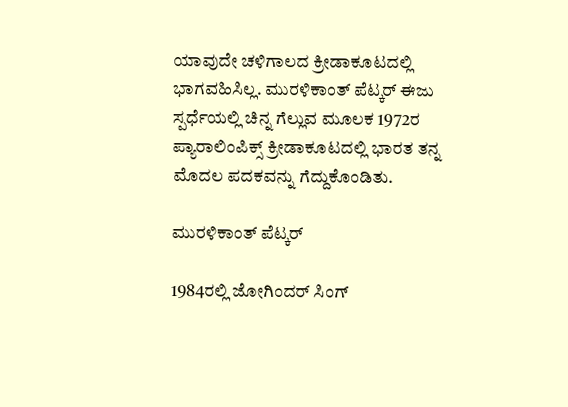ಯಾವುದೇ ಚಳಿಗಾಲದ ಕ್ರೀಡಾಕೂಟದಲ್ಲಿ ಭಾಗವಹಿಸಿಲ್ಲ. ಮುರಳಿಕಾಂತ್ ಪೆಟ್ಕರ್ ಈಜು ಸ್ಪರ್ಧೆಯಲ್ಲಿ ಚಿನ್ನ ಗೆಲ್ಲುವ ಮೂಲಕ 1972ರ ಪ್ಯಾರಾಲಿಂಪಿಕ್ಸ್ ಕ್ರೀಡಾಕೂಟದಲ್ಲಿ ಭಾರತ ತನ್ನ ಮೊದಲ ಪದಕವನ್ನು ಗೆದ್ದುಕೊಂಡಿತು.

ಮುರಳಿಕಾಂತ್ ಪೆಟ್ಕರ್

1984ರಲ್ಲಿ ಜೋಗಿಂದರ್ ಸಿಂಗ್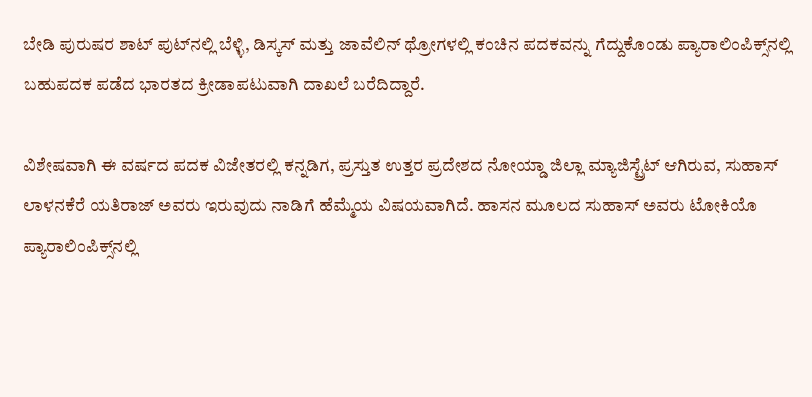ಬೇಡಿ ಪುರುಷರ ಶಾಟ್ ಪುಟ್‌ನಲ್ಲಿ ಬೆಳ್ಳಿ, ಡಿಸ್ಕಸ್ ಮತ್ತು ಜಾವೆಲಿನ್ ಥ್ರೋಗಳಲ್ಲಿ ಕಂಚಿನ ಪದಕವನ್ನು ಗೆದ್ದುಕೊಂಡು ಪ್ಯಾರಾಲಿಂಪಿಕ್ಸ್‌ನಲ್ಲಿ ಬಹುಪದಕ ಪಡೆದ ಭಾರತದ ಕ್ರೀಡಾಪಟುವಾಗಿ ದಾಖಲೆ ಬರೆದಿದ್ದಾರೆ.

ವಿಶೇಷವಾಗಿ ಈ ವರ್ಷದ ಪದಕ ವಿಜೇತರಲ್ಲಿ ಕನ್ನಡಿಗ, ಪ್ರಸ್ತುತ ಉತ್ತರ ಪ್ರದೇಶದ ನೋಯ್ಡಾ ಜಿಲ್ಲಾ ಮ್ಯಾಜಿಸ್ಟ್ರೆಟ್ ಆಗಿರುವ, ಸುಹಾಸ್ ಲಾಳನಕೆರೆ ಯತಿರಾಜ್ ಅವರು ಇರುವುದು ನಾಡಿಗೆ ಹೆಮ್ಮೆಯ ವಿಷಯವಾಗಿದೆ. ಹಾಸನ ಮೂಲದ ಸುಹಾಸ್ ಅವರು ಟೋಕಿಯೊ ಪ್ಯಾರಾಲಿಂಪಿಕ್ಸ್‌ನಲ್ಲಿ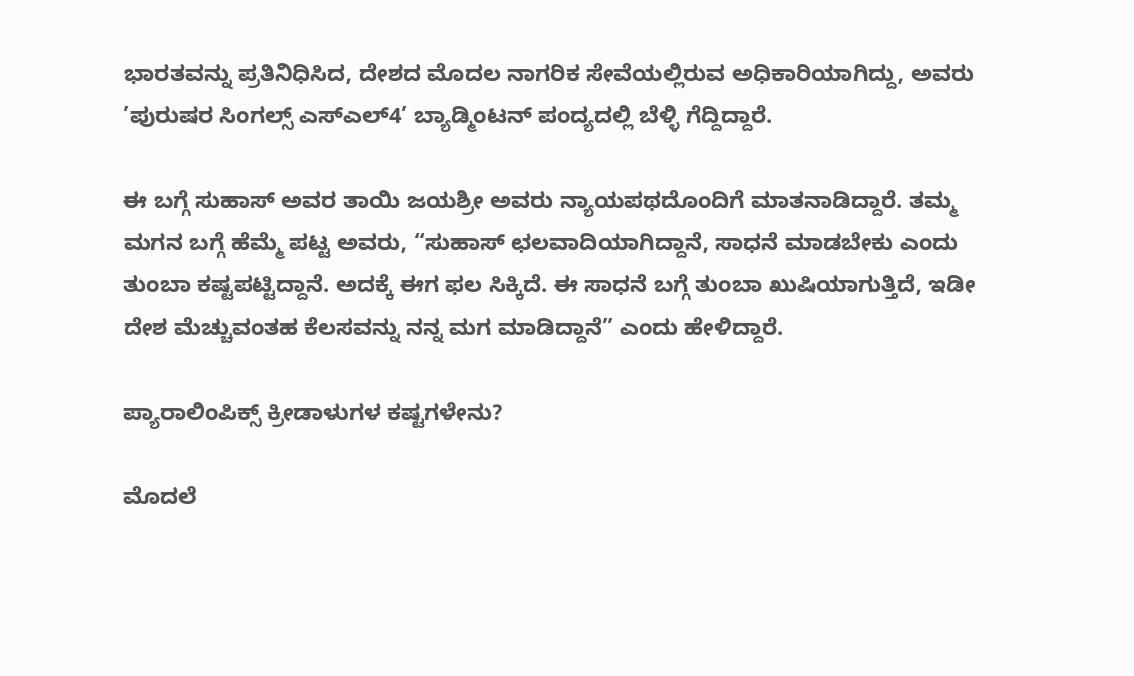ಭಾರತವನ್ನು ಪ್ರತಿನಿಧಿಸಿದ, ದೇಶದ ಮೊದಲ ನಾಗರಿಕ ಸೇವೆಯಲ್ಲಿರುವ ಅಧಿಕಾರಿಯಾಗಿದ್ದು, ಅವರು ’ಪುರುಷರ ಸಿಂಗಲ್ಸ್ ಎಸ್‌ಎಲ್4’ ಬ್ಯಾಡ್ಮಿಂಟನ್ ಪಂದ್ಯದಲ್ಲಿ ಬೆಳ್ಳಿ ಗೆದ್ದಿದ್ದಾರೆ.

ಈ ಬಗ್ಗೆ ಸುಹಾಸ್ ಅವರ ತಾಯಿ ಜಯಶ್ರೀ ಅವರು ನ್ಯಾಯಪಥದೊಂದಿಗೆ ಮಾತನಾಡಿದ್ದಾರೆ. ತಮ್ಮ ಮಗನ ಬಗ್ಗೆ ಹೆಮ್ಮೆ ಪಟ್ಟ ಅವರು, “ಸುಹಾಸ್ ಛಲವಾದಿಯಾಗಿದ್ದಾನೆ, ಸಾಧನೆ ಮಾಡಬೇಕು ಎಂದು ತುಂಬಾ ಕಷ್ಟಪಟ್ಟಿದ್ದಾನೆ. ಅದಕ್ಕೆ ಈಗ ಫಲ ಸಿಕ್ಕಿದೆ. ಈ ಸಾಧನೆ ಬಗ್ಗೆ ತುಂಬಾ ಖುಷಿಯಾಗುತ್ತಿದೆ, ಇಡೀ ದೇಶ ಮೆಚ್ಚುವಂತಹ ಕೆಲಸವನ್ನು ನನ್ನ ಮಗ ಮಾಡಿದ್ದಾನೆ” ಎಂದು ಹೇಳಿದ್ದಾರೆ.

ಪ್ಯಾರಾಲಿಂಪಿಕ್ಸ್ ಕ್ರೀಡಾಳುಗಳ ಕಷ್ಟಗಳೇನು?

ಮೊದಲೆ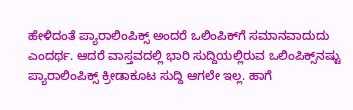ಹೇಳಿದಂತೆ ಪ್ಯಾರಾಲಿಂಪಿಕ್ಸ್ ಅಂದರೆ ಒಲಿಂಪಿಕ್‌ಗೆ ಸಮಾನವಾದುದು ಎಂದರ್ಥ. ಆದರೆ ವಾಸ್ತವದಲ್ಲಿ ಭಾರಿ ಸುದ್ದಿಯಲ್ಲಿರುವ ಒಲಿಂಪಿಕ್ಸ್‌ನಷ್ಟು ಪ್ಯಾರಾಲಿಂಪಿಕ್ಸ್ ಕ್ರೀಡಾಕೂಟ ಸುದ್ದಿ ಆಗಲೇ ಇಲ್ಲ. ಹಾಗೆ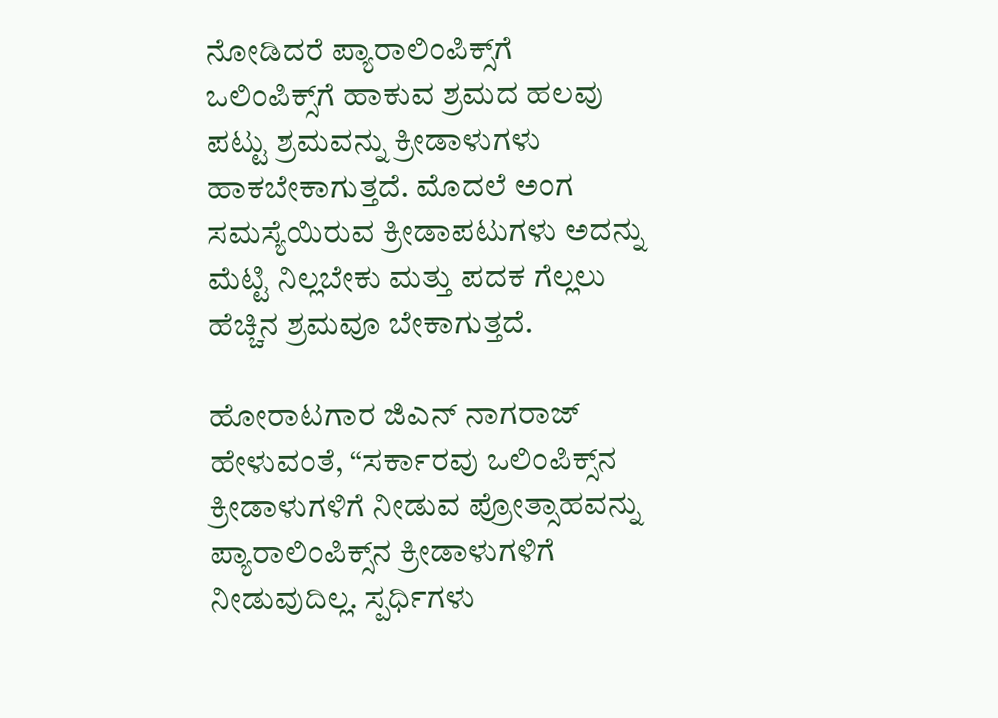ನೋಡಿದರೆ ಪ್ಯಾರಾಲಿಂಪಿಕ್ಸ್‌ಗೆ ಒಲಿಂಪಿಕ್ಸ್‌ಗೆ ಹಾಕುವ ಶ್ರಮದ ಹಲವು ಪಟ್ಟು ಶ್ರಮವನ್ನು ಕ್ರೀಡಾಳುಗಳು ಹಾಕಬೇಕಾಗುತ್ತದೆ. ಮೊದಲೆ ಅಂಗ ಸಮಸ್ಯೆಯಿರುವ ಕ್ರೀಡಾಪಟುಗಳು ಅದನ್ನು ಮೆಟ್ಟಿ ನಿಲ್ಲಬೇಕು ಮತ್ತು ಪದಕ ಗೆಲ್ಲಲು ಹೆಚ್ಚಿನ ಶ್ರಮವೂ ಬೇಕಾಗುತ್ತದೆ.

ಹೋರಾಟಗಾರ ಜಿಎನ್ ನಾಗರಾಜ್ ಹೇಳುವಂತೆ, “ಸರ್ಕಾರವು ಒಲಿಂಪಿಕ್ಸ್‌ನ ಕ್ರೀಡಾಳುಗಳಿಗೆ ನೀಡುವ ಪ್ರೋತ್ಸಾಹವನ್ನು ಪ್ಯಾರಾಲಿಂಪಿಕ್ಸ್‌ನ ಕ್ರೀಡಾಳುಗಳಿಗೆ ನೀಡುವುದಿಲ್ಲ. ಸ್ಪರ್ಧಿಗಳು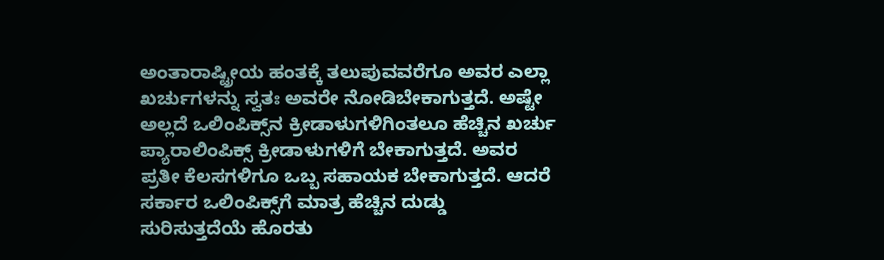ಅಂತಾರಾಷ್ಟ್ರೀಯ ಹಂತಕ್ಕೆ ತಲುಪುವವರೆಗೂ ಅವರ ಎಲ್ಲಾ ಖರ್ಚುಗಳನ್ನು ಸ್ವತಃ ಅವರೇ ನೋಡಿಬೇಕಾಗುತ್ತದೆ. ಅಷ್ಟೇ ಅಲ್ಲದೆ ಒಲಿಂಪಿಕ್ಸ್‌ನ ಕ್ರೀಡಾಳುಗಳಿಗಿಂತಲೂ ಹೆಚ್ಚಿನ ಖರ್ಚು ಪ್ಯಾರಾಲಿಂಪಿಕ್ಸ್ ಕ್ರೀಡಾಳುಗಳಿಗೆ ಬೇಕಾಗುತ್ತದೆ. ಅವರ ಪ್ರತೀ ಕೆಲಸಗಳಿಗೂ ಒಬ್ಬ ಸಹಾಯಕ ಬೇಕಾಗುತ್ತದೆ. ಆದರೆ ಸರ್ಕಾರ ಒಲಿಂಪಿಕ್ಸ್‌ಗೆ ಮಾತ್ರ ಹೆಚ್ಚಿನ ದುಡ್ಡು
ಸುರಿಸುತ್ತದೆಯೆ ಹೊರತು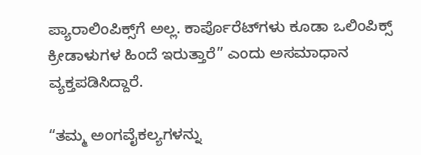ಪ್ಯಾರಾಲಿಂಪಿಕ್ಸ್‌ಗೆ ಅಲ್ಲ. ಕಾರ್ಪೊರೆಟ್‌ಗಳು ಕೂಡಾ ಒಲಿಂಪಿಕ್ಸ್ ಕ್ರೀಡಾಳುಗಳ ಹಿಂದೆ ಇರುತ್ತಾರೆ” ಎಂದು ಅಸಮಾಧಾನ ವ್ಯಕ್ತಪಡಿಸಿದ್ದಾರೆ.

“ತಮ್ಮ ಅಂಗವೈಕಲ್ಯಗಳನ್ನು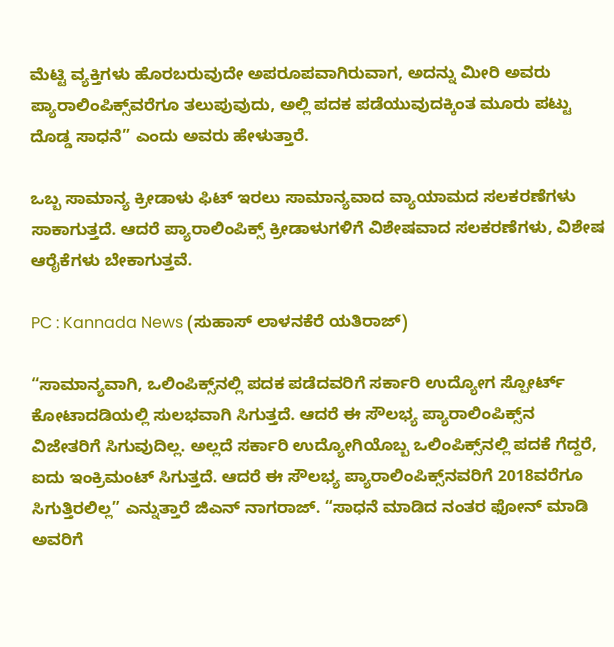ಮೆಟ್ಟಿ ವ್ಯಕ್ತಿಗಳು ಹೊರಬರುವುದೇ ಅಪರೂಪವಾಗಿರುವಾಗ, ಅದನ್ನು ಮೀರಿ ಅವರು ಪ್ಯಾರಾಲಿಂಪಿಕ್ಸ್‌ವರೆಗೂ ತಲುಪುವುದು, ಅಲ್ಲಿ ಪದಕ ಪಡೆಯುವುದಕ್ಕಿಂತ ಮೂರು ಪಟ್ಟು ದೊಡ್ಡ ಸಾಧನೆ” ಎಂದು ಅವರು ಹೇಳುತ್ತಾರೆ.

ಒಬ್ಬ ಸಾಮಾನ್ಯ ಕ್ರೀಡಾಳು ಫಿಟ್ ಇರಲು ಸಾಮಾನ್ಯವಾದ ವ್ಯಾಯಾಮದ ಸಲಕರಣೆಗಳು ಸಾಕಾಗುತ್ತದೆ. ಆದರೆ ಪ್ಯಾರಾಲಿಂಪಿಕ್ಸ್ ಕ್ರೀಡಾಳುಗಳಿಗೆ ವಿಶೇಷವಾದ ಸಲಕರಣೆಗಳು, ವಿಶೇಷ ಆರೈಕೆಗಳು ಬೇಕಾಗುತ್ತವೆ.

PC : Kannada News (ಸುಹಾಸ್ ಲಾಳನಕೆರೆ ಯತಿರಾಜ್)

“ಸಾಮಾನ್ಯವಾಗಿ, ಒಲಿಂಪಿಕ್ಸ್‌ನಲ್ಲಿ ಪದಕ ಪಡೆದವರಿಗೆ ಸರ್ಕಾರಿ ಉದ್ಯೋಗ ಸ್ಪೋರ್ಟ್ ಕೋಟಾದಡಿಯಲ್ಲಿ ಸುಲಭವಾಗಿ ಸಿಗುತ್ತದೆ. ಆದರೆ ಈ ಸೌಲಭ್ಯ ಪ್ಯಾರಾಲಿಂಪಿಕ್ಸ್‌ನ ವಿಜೇತರಿಗೆ ಸಿಗುವುದಿಲ್ಲ. ಅಲ್ಲದೆ ಸರ್ಕಾರಿ ಉದ್ಯೋಗಿಯೊಬ್ಬ ಒಲಿಂಪಿಕ್ಸ್‌ನಲ್ಲಿ ಪದಕೆ ಗೆದ್ದರೆ, ಐದು ಇಂಕ್ರಿಮಂಟ್ ಸಿಗುತ್ತದೆ. ಆದರೆ ಈ ಸೌಲಭ್ಯ ಪ್ಯಾರಾಲಿಂಪಿಕ್ಸ್‌ನವರಿಗೆ 2018ವರೆಗೂ ಸಿಗುತ್ತಿರಲಿಲ್ಲ” ಎನ್ನುತ್ತಾರೆ ಜಿಎನ್ ನಾಗರಾಜ್. “ಸಾಧನೆ ಮಾಡಿದ ನಂತರ ಫೋನ್ ಮಾಡಿ ಅವರಿಗೆ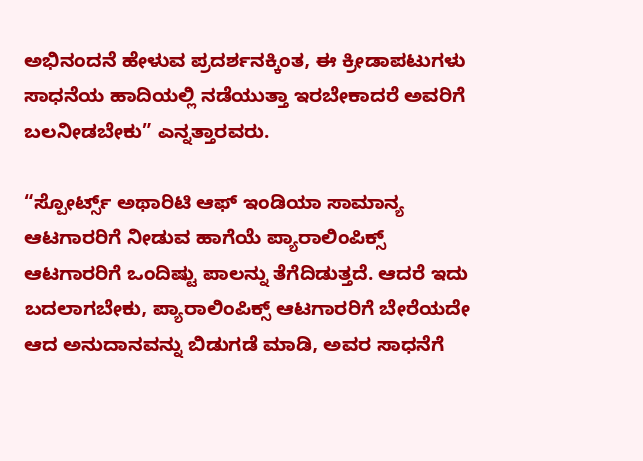ಅಭಿನಂದನೆ ಹೇಳುವ ಪ್ರದರ್ಶನಕ್ಕಿಂತ, ಈ ಕ್ರೀಡಾಪಟುಗಳು ಸಾಧನೆಯ ಹಾದಿಯಲ್ಲಿ ನಡೆಯುತ್ತಾ ಇರಬೇಕಾದರೆ ಅವರಿಗೆ ಬಲನೀಡಬೇಕು” ಎನ್ನತ್ತಾರವರು.

“ಸ್ಪೋರ್ಟ್ಸ್ ಅಥಾರಿಟಿ ಆಫ್ ಇಂಡಿಯಾ ಸಾಮಾನ್ಯ ಆಟಗಾರರಿಗೆ ನೀಡುವ ಹಾಗೆಯೆ ಪ್ಯಾರಾಲಿಂಪಿಕ್ಸ್ ಆಟಗಾರರಿಗೆ ಒಂದಿಷ್ಟು ಪಾಲನ್ನು ತೆಗೆದಿಡುತ್ತದೆ. ಆದರೆ ಇದು ಬದಲಾಗಬೇಕು, ಪ್ಯಾರಾಲಿಂಪಿಕ್ಸ್ ಆಟಗಾರರಿಗೆ ಬೇರೆಯದೇ ಆದ ಅನುದಾನವನ್ನು ಬಿಡುಗಡೆ ಮಾಡಿ, ಅವರ ಸಾಧನೆಗೆ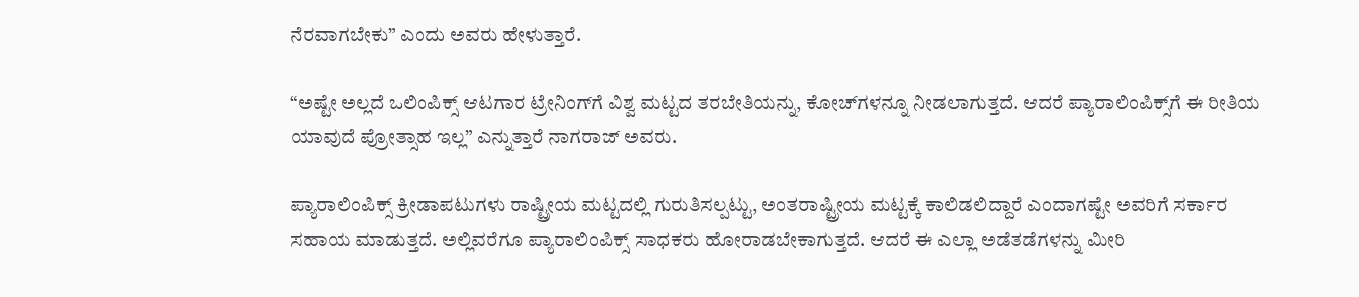ನೆರವಾಗಬೇಕು” ಎಂದು ಅವರು ಹೇಳುತ್ತಾರೆ.

“ಅಷ್ಟೇ ಅಲ್ಲದೆ ಒಲಿಂಪಿಕ್ಸ್ ಆಟಗಾರ ಟ್ರೇನಿಂಗ್‌ಗೆ ವಿಶ್ವ ಮಟ್ಟದ ತರಬೇತಿಯನ್ನು, ಕೋಚ್‌ಗಳನ್ನೂ ನೀಡಲಾಗುತ್ತದೆ. ಆದರೆ ಪ್ಯಾರಾಲಿಂಪಿಕ್ಸ್‌ಗೆ ಈ ರೀತಿಯ ಯಾವುದೆ ಪ್ರೋತ್ಸಾಹ ಇಲ್ಲ” ಎನ್ನುತ್ತಾರೆ ನಾಗರಾಜ್ ಅವರು.

ಪ್ಯಾರಾಲಿಂಪಿಕ್ಸ್ ಕ್ರೀಡಾಪಟುಗಳು ರಾಷ್ಟ್ರೀಯ ಮಟ್ಟದಲ್ಲಿ ಗುರುತಿಸಲ್ಪಟ್ಟು, ಅಂತರಾಷ್ಟ್ರೀಯ ಮಟ್ಟಕ್ಕೆ ಕಾಲಿಡಲಿದ್ದಾರೆ ಎಂದಾಗಷ್ಟೇ ಅವರಿಗೆ ಸರ್ಕಾರ ಸಹಾಯ ಮಾಡುತ್ತದೆ. ಅಲ್ಲಿವರೆಗೂ ಪ್ಯಾರಾಲಿಂಪಿಕ್ಸ್ ಸಾಧಕರು ಹೋರಾಡಬೇಕಾಗುತ್ತದೆ. ಆದರೆ ಈ ಎಲ್ಲಾ ಅಡೆತಡೆಗಳನ್ನು ಮೀರಿ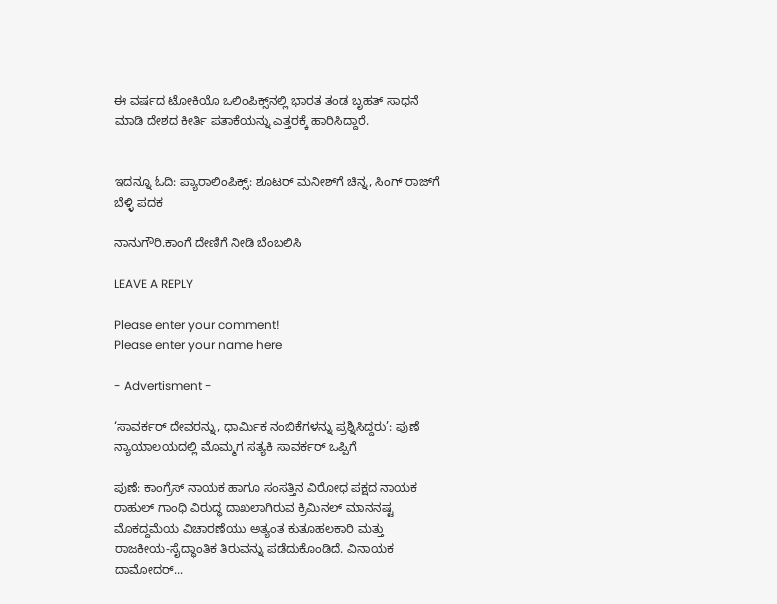ಈ ವರ್ಷದ ಟೋಕಿಯೊ ಒಲಿಂಪಿಕ್ಸ್‌ನಲ್ಲಿ ಭಾರತ ತಂಡ ಬೃಹತ್ ಸಾಧನೆ ಮಾಡಿ ದೇಶದ ಕೀರ್ತಿ ಪತಾಕೆಯನ್ನು ಎತ್ತರಕ್ಕೆ ಹಾರಿಸಿದ್ದಾರೆ.


ಇದನ್ನೂ ಓದಿ: ಪ್ಯಾರಾಲಿಂಪಿಕ್ಸ್‌: ಶೂಟರ್‌ ಮನೀಶ್‌ಗೆ ಚಿನ್ನ, ಸಿಂಗ್‌ ರಾಜ್‌ಗೆ ಬೆಳ್ಳಿ ಪದಕ

ನಾನುಗೌರಿ.ಕಾಂಗೆ ದೇಣಿಗೆ ನೀಡಿ ಬೆಂಬಲಿಸಿ

LEAVE A REPLY

Please enter your comment!
Please enter your name here

- Advertisment -

‘ಸಾವರ್ಕರ್ ದೇವರನ್ನು, ಧಾರ್ಮಿಕ ನಂಬಿಕೆಗಳನ್ನು ಪ್ರಶ್ನಿಸಿದ್ದರು’: ಪುಣೆ ನ್ಯಾಯಾಲಯದಲ್ಲಿ ಮೊಮ್ಮಗ ಸತ್ಯಕಿ ಸಾವರ್ಕರ್ ಒಪ್ಪಿಗೆ

ಪುಣೆ: ಕಾಂಗ್ರೆಸ್ ನಾಯಕ ಹಾಗೂ ಸಂಸತ್ತಿನ ವಿರೋಧ ಪಕ್ಷದ ನಾಯಕ ರಾಹುಲ್ ಗಾಂಧಿ ವಿರುದ್ಧ ದಾಖಲಾಗಿರುವ ಕ್ರಿಮಿನಲ್ ಮಾನನಷ್ಟ ಮೊಕದ್ದಮೆಯ ವಿಚಾರಣೆಯು ಅತ್ಯಂತ ಕುತೂಹಲಕಾರಿ ಮತ್ತು ರಾಜಕೀಯ-ಸೈದ್ಧಾಂತಿಕ ತಿರುವನ್ನು ಪಡೆದುಕೊಂಡಿದೆ. ವಿನಾಯಕ ದಾಮೋದರ್...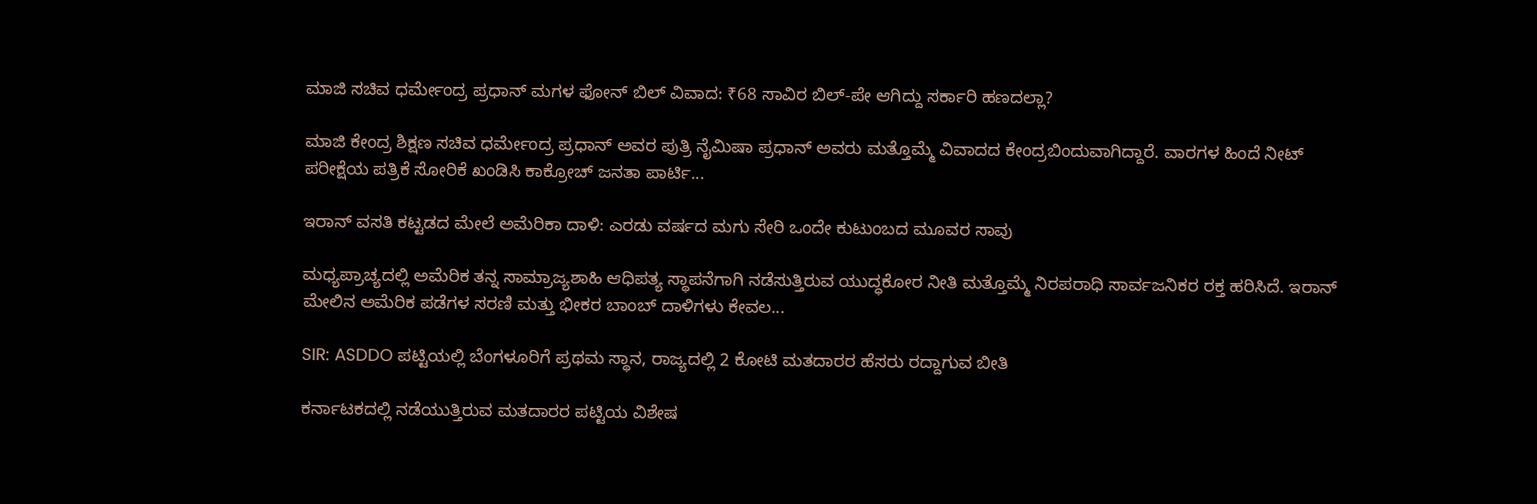ಮಾಜಿ ಸಚಿವ ಧರ್ಮೇಂದ್ರ ಪ್ರಧಾನ್ ಮಗಳ ಫೋನ್ ಬಿಲ್ ವಿವಾದ: ₹68 ಸಾವಿರ ಬಿಲ್-ಪೇ ಆಗಿದ್ದು ಸರ್ಕಾರಿ ಹಣದಲ್ಲಾ?

ಮಾಜಿ ಕೇಂದ್ರ ಶಿಕ್ಷಣ ಸಚಿವ ಧರ್ಮೇಂದ್ರ ಪ್ರಧಾನ್ ಅವರ ಪುತ್ರಿ ನೈಮಿಷಾ ಪ್ರಧಾನ್ ಅವರು ಮತ್ತೊಮ್ಮೆ ವಿವಾದದ ಕೇಂದ್ರಬಿಂದುವಾಗಿದ್ದಾರೆ. ವಾರಗಳ ಹಿಂದೆ ನೀಟ್ ಪರೀಕ್ಷೆಯ ಪತ್ರಿಕೆ ಸೋರಿಕೆ ಖಂಡಿಸಿ ಕಾಕ್ರೋಚ್ ಜನತಾ ಪಾರ್ಟಿ...

ಇರಾನ್ ವಸತಿ ಕಟ್ಟಡದ ಮೇಲೆ ಅಮೆರಿಕಾ ದಾಳಿ: ಎರಡು ವರ್ಷದ ಮಗು ಸೇರಿ ಒಂದೇ ಕುಟುಂಬದ ಮೂವರ ಸಾವು

ಮಧ್ಯಪ್ರಾಚ್ಯದಲ್ಲಿ ಅಮೆರಿಕ ತನ್ನ ಸಾಮ್ರಾಜ್ಯಶಾಹಿ ಆಧಿಪತ್ಯ ಸ್ಥಾಪನೆಗಾಗಿ ನಡೆಸುತ್ತಿರುವ ಯುದ್ಧಕೋರ ನೀತಿ ಮತ್ತೊಮ್ಮೆ ನಿರಪರಾಧಿ ಸಾರ್ವಜನಿಕರ ರಕ್ತ ಹರಿಸಿದೆ. ಇರಾನ್ ಮೇಲಿನ ಅಮೆರಿಕ ಪಡೆಗಳ ಸರಣಿ ಮತ್ತು ಭೀಕರ ಬಾಂಬ್ ದಾಳಿಗಳು ಕೇವಲ...

SIR: ASDDO ಪಟ್ಟಿಯಲ್ಲಿ ಬೆಂಗಳೂರಿಗೆ ಪ್ರಥಮ ಸ್ಥಾನ, ರಾಜ್ಯದಲ್ಲಿ 2 ಕೋಟಿ ಮತದಾರರ ಹೆಸರು ರದ್ದಾಗುವ ಬೀತಿ

ಕರ್ನಾಟಕದಲ್ಲಿ ನಡೆಯುತ್ತಿರುವ ಮತದಾರರ ಪಟ್ಟಿಯ ವಿಶೇಷ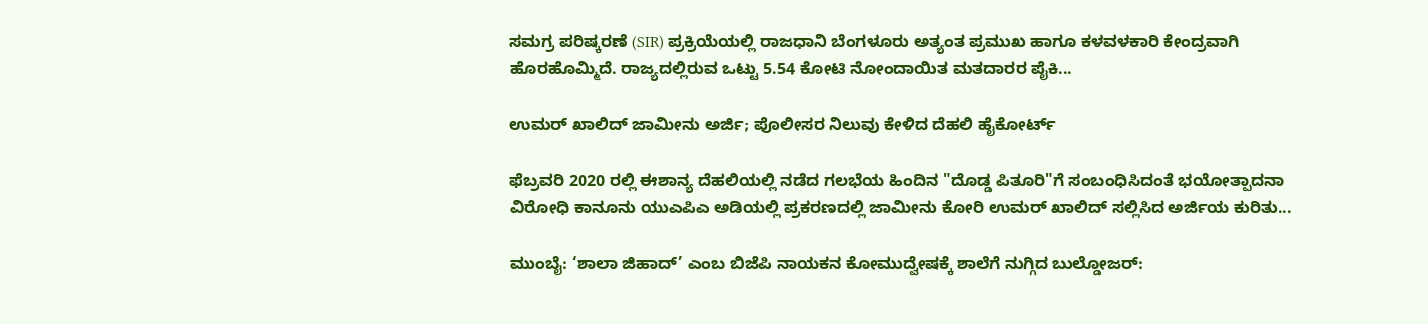ಸಮಗ್ರ ಪರಿಷ್ಕರಣೆ (SIR) ಪ್ರಕ್ರಿಯೆಯಲ್ಲಿ ರಾಜಧಾನಿ ಬೆಂಗಳೂರು ಅತ್ಯಂತ ಪ್ರಮುಖ ಹಾಗೂ ಕಳವಳಕಾರಿ ಕೇಂದ್ರವಾಗಿ ಹೊರಹೊಮ್ಮಿದೆ. ರಾಜ್ಯದಲ್ಲಿರುವ ಒಟ್ಟು 5.54 ಕೋಟಿ ನೋಂದಾಯಿತ ಮತದಾರರ ಪೈಕಿ...

ಉಮರ್ ಖಾಲಿದ್ ಜಾಮೀನು ಅರ್ಜಿ; ಪೊಲೀಸರ ನಿಲುವು ಕೇಳಿದ ದೆಹಲಿ ಹೈಕೋರ್ಟ್

ಫೆಬ್ರವರಿ 2020 ರಲ್ಲಿ ಈಶಾನ್ಯ ದೆಹಲಿಯಲ್ಲಿ ನಡೆದ ಗಲಭೆಯ ಹಿಂದಿನ "ದೊಡ್ಡ ಪಿತೂರಿ"ಗೆ ಸಂಬಂಧಿಸಿದಂತೆ ಭಯೋತ್ಪಾದನಾ ವಿರೋಧಿ ಕಾನೂನು ಯುಎಪಿಎ ಅಡಿಯಲ್ಲಿ ಪ್ರಕರಣದಲ್ಲಿ ಜಾಮೀನು ಕೋರಿ ಉಮರ್ ಖಾಲಿದ್ ಸಲ್ಲಿಸಿದ ಅರ್ಜಿಯ ಕುರಿತು...

ಮುಂಬೈ: ‘ಶಾಲಾ ಜಿಹಾದ್’ ಎಂಬ ಬಿಜೆಪಿ ನಾಯಕನ ಕೋಮುದ್ವೇಷಕ್ಕೆ ಶಾಲೆಗೆ ನುಗ್ಗಿದ ಬುಲ್ಡೋಜರ್: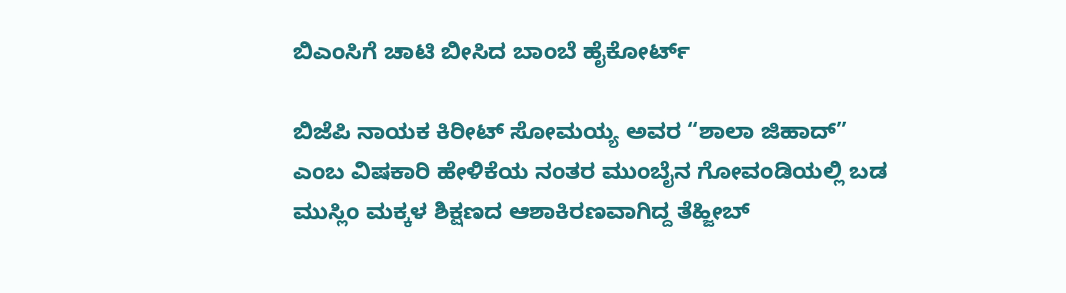ಬಿಎಂಸಿಗೆ ಚಾಟಿ ಬೀಸಿದ ಬಾಂಬೆ ಹೈಕೋರ್ಟ್

ಬಿಜೆಪಿ ನಾಯಕ ಕಿರೀಟ್ ಸೋಮಯ್ಯ ಅವರ “ಶಾಲಾ ಜಿಹಾದ್” ಎಂಬ ವಿಷಕಾರಿ ಹೇಳಿಕೆಯ ನಂತರ ಮುಂಬೈನ ಗೋವಂಡಿಯಲ್ಲಿ ಬಡ ಮುಸ್ಲಿಂ ಮಕ್ಕಳ ಶಿಕ್ಷಣದ ಆಶಾಕಿರಣವಾಗಿದ್ದ ತೆಹ್ಜೀಬ್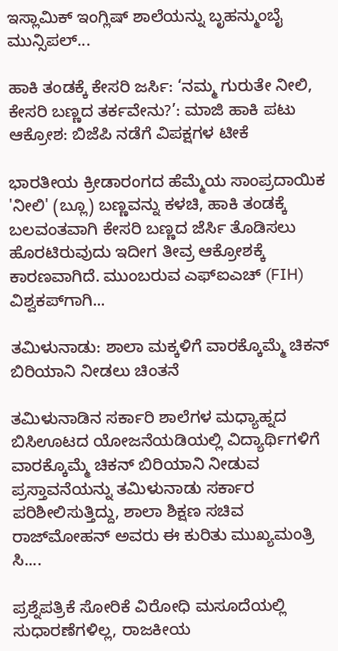ಇಸ್ಲಾಮಿಕ್ ಇಂಗ್ಲಿಷ್ ಶಾಲೆಯನ್ನು ಬೃಹನ್ಮುಂಬೈ ಮುನ್ಸಿಪಲ್...

ಹಾಕಿ ತಂಡಕ್ಕೆ ಕೇಸರಿ ಜರ್ಸಿ: ‘ನಮ್ಮ ಗುರುತೇ ನೀಲಿ, ಕೇಸರಿ ಬಣ್ಣದ ತರ್ಕವೇನು?’: ಮಾಜಿ ಹಾಕಿ ಪಟು ಆಕ್ರೋಶ: ಬಿಜೆಪಿ ನಡೆಗೆ ವಿಪಕ್ಷಗಳ ಟೀಕೆ

ಭಾರತೀಯ ಕ್ರೀಡಾರಂಗದ ಹೆಮ್ಮೆಯ ಸಾಂಪ್ರದಾಯಿಕ 'ನೀಲಿ' (ಬ್ಲೂ) ಬಣ್ಣವನ್ನು ಕಳಚಿ, ಹಾಕಿ ತಂಡಕ್ಕೆ ಬಲವಂತವಾಗಿ ಕೇಸರಿ ಬಣ್ಣದ ಜೆರ್ಸಿ ತೊಡಿಸಲು ಹೊರಟಿರುವುದು ಇದೀಗ ತೀವ್ರ ಆಕ್ರೋಶಕ್ಕೆ ಕಾರಣವಾಗಿದೆ. ಮುಂಬರುವ ಎಫ್‌ಐಎಚ್ (FIH) ವಿಶ್ವಕಪ್‌ಗಾಗಿ...

ತಮಿಳುನಾಡು: ಶಾಲಾ ಮಕ್ಕಳಿಗೆ ವಾರಕ್ಕೊಮ್ಮೆ ಚಿಕನ್ ಬಿರಿಯಾನಿ ನೀಡಲು ಚಿಂತನೆ

ತಮಿಳುನಾಡಿನ ಸರ್ಕಾರಿ ಶಾಲೆಗಳ ಮಧ್ಯಾಹ್ನದ ಬಿಸಿಊಟದ ಯೋಜನೆಯಡಿಯಲ್ಲಿ ವಿದ್ಯಾರ್ಥಿಗಳಿಗೆ ವಾರಕ್ಕೊಮ್ಮೆ ಚಿಕನ್ ಬಿರಿಯಾನಿ ನೀಡುವ ಪ್ರಸ್ತಾವನೆಯನ್ನು ತಮಿಳುನಾಡು ಸರ್ಕಾರ ಪರಿಶೀಲಿಸುತ್ತಿದ್ದು, ಶಾಲಾ ಶಿಕ್ಷಣ ಸಚಿವ ರಾಜ್‌ಮೋಹನ್ ಅವರು ಈ ಕುರಿತು ಮುಖ್ಯಮಂತ್ರಿ ಸಿ....

ಪ್ರಶ್ನೆಪತ್ರಿಕೆ ಸೋರಿಕೆ ವಿರೋಧಿ ಮಸೂದೆಯಲ್ಲಿ ಸುಧಾರಣೆಗಳಿಲ್ಲ, ರಾಜಕೀಯ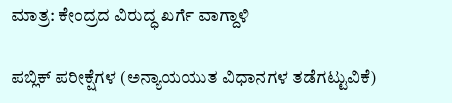ಮಾತ್ರ: ಕೇಂದ್ರದ ವಿರುದ್ಧ ಖರ್ಗೆ ವಾಗ್ದಾಳಿ

ಪಬ್ಲಿಕ್ ಪರೀಕ್ಷೆಗಳ (ಅನ್ಯಾಯಯುತ ವಿಧಾನಗಳ ತಡೆಗಟ್ಟುವಿಕೆ)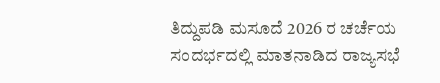ತಿದ್ದುಪಡಿ ಮಸೂದೆ 2026 ರ ಚರ್ಚೆಯ ಸಂದರ್ಭದಲ್ಲಿ ಮಾತನಾಡಿದ ರಾಜ್ಯಸಭೆ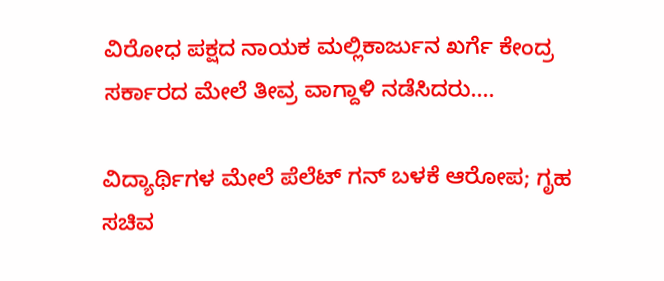ವಿರೋಧ ಪಕ್ಷದ ನಾಯಕ ಮಲ್ಲಿಕಾರ್ಜುನ ಖರ್ಗೆ ಕೇಂದ್ರ ಸರ್ಕಾರದ ಮೇಲೆ ತೀವ್ರ ವಾಗ್ದಾಳಿ ನಡೆಸಿದರು....

ವಿದ್ಯಾರ್ಥಿಗಳ ಮೇಲೆ ಪೆಲೆಟ್ ಗನ್ ಬಳಕೆ ಆರೋಪ; ಗೃಹ ಸಚಿವ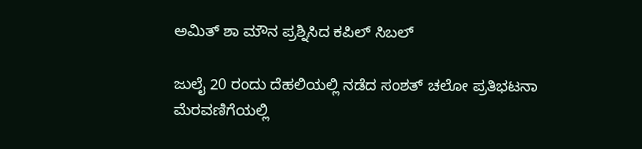ಅಮಿತ್‌ ಶಾ ಮೌನ ಪ್ರಶ್ನಿಸಿದ ಕಪಿಲ್ ಸಿಬಲ್

ಜುಲೈ 20 ರಂದು ದೆಹಲಿಯಲ್ಲಿ ನಡೆದ ಸಂಶತ್ ಚಲೋ ಪ್ರತಿಭಟನಾ ಮೆರವಣಿಗೆಯಲ್ಲಿ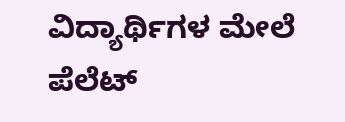ವಿದ್ಯಾರ್ಥಿಗಳ ಮೇಲೆ ಪೆಲೆಟ್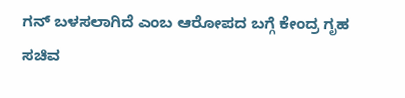ಗನ್ ಬಳಸಲಾಗಿದೆ ಎಂಬ ಆರೋಪದ ಬಗ್ಗೆ ಕೇಂದ್ರ ಗೃಹ ಸಚಿವ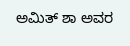ಅಮಿತ್ ಶಾ ಅವರ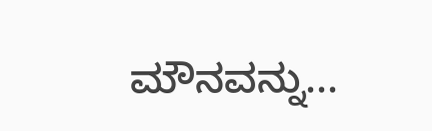ಮೌನವನ್ನು...